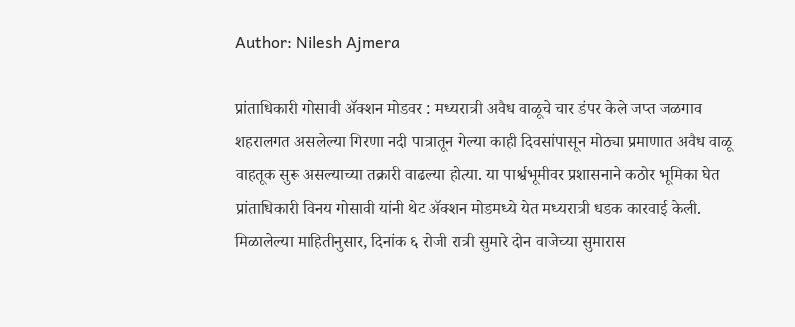Author: Nilesh Ajmera

प्रांताधिकारी गोसावी ॲक्शन मोडवर : मध्यरात्री अवैध वाळूचे चार डंपर केले जप्त जळगाव शहरालगत असलेल्या गिरणा नदी पात्रातून गेल्या काही दिवसांपासून मोठ्या प्रमाणात अवैध वाळू वाहतूक सुरू असल्याच्या तक्रारी वाढल्या होत्या. या पार्श्वभूमीवर प्रशासनाने कठोर भूमिका घेत प्रांताधिकारी विनय गोसावी यांनी थेट ॲक्शन मोडमध्ये येत मध्यरात्री धडक कारवाई केली. मिळालेल्या माहितीनुसार, दिनांक ६ रोजी रात्री सुमारे दोन वाजेच्या सुमारास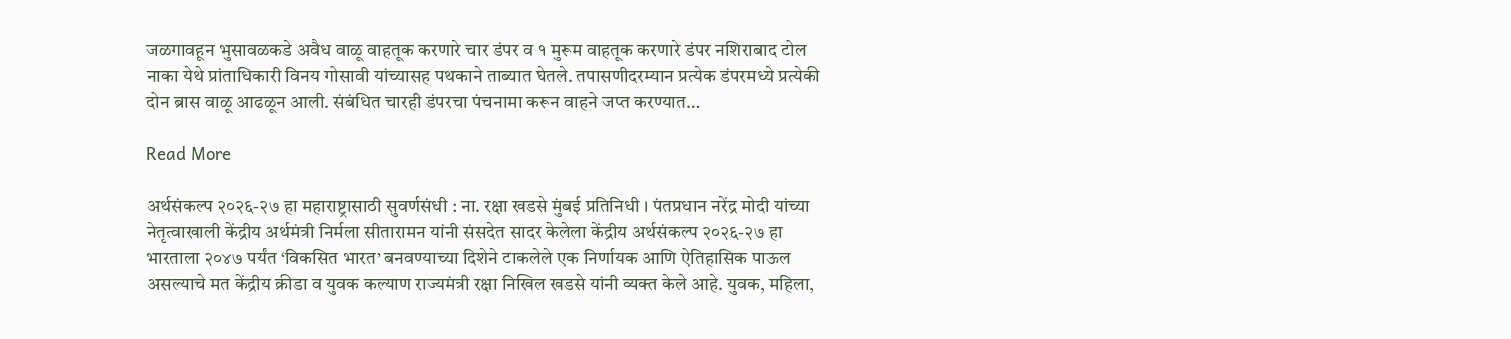जळगावहून भुसावळकडे अवैध वाळू वाहतूक करणारे चार डंपर व १ मुरूम वाहतूक करणारे डंपर नशिराबाद टोल नाका येथे प्रांताधिकारी विनय गोसावी यांच्यासह पथकाने ताब्यात घेतले. तपासणीदरम्यान प्रत्येक डंपरमध्ये प्रत्येकी दोन ब्रास वाळू आढळून आली. संबंधित चारही डंपरचा पंचनामा करून वाहने जप्त करण्यात…

Read More

अर्थसंकल्प २०२६-२७ हा महाराष्ट्रासाठी सुवर्णसंधी : ना. रक्षा खडसे मुंबई प्रतिनिधी । पंतप्रधान नरेंद्र मोदी यांच्या नेतृत्वाखाली केंद्रीय अर्थमंत्री निर्मला सीतारामन यांनी संसदेत सादर केलेला केंद्रीय अर्थसंकल्प २०२६-२७ हा भारताला २०४७ पर्यंत ‘विकसित भारत’ बनवण्याच्या दिशेने टाकलेले एक निर्णायक आणि ऐतिहासिक पाऊल असल्याचे मत केंद्रीय क्रीडा व युवक कल्याण राज्यमंत्री रक्षा निखिल खडसे यांनी व्यक्त केले आहे. युवक, महिला,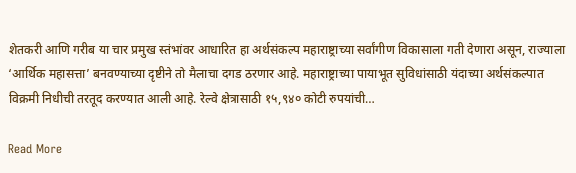शेतकरी आणि गरीब या चार प्रमुख स्तंभांवर आधारित हा अर्थसंकल्प महाराष्ट्राच्या सर्वांगीण विकासाला गती देणारा असून, राज्याला ‘आर्थिक महासत्ता’ बनवण्याच्या दृष्टीने तो मैलाचा दगड ठरणार आहे. महाराष्ट्राच्या पायाभूत सुविधांसाठी यंदाच्या अर्थसंकल्पात विक्रमी निधीची तरतूद करण्यात आली आहे. रेल्वे क्षेत्रासाठी १५,९४० कोटी रुपयांची…

Read More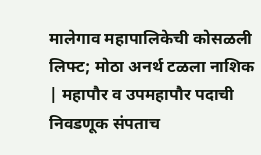मालेगाव महापालिकेची कोसळली लिफ्ट; मोठा अनर्थ टळला नाशिक | महापौर व उपमहापौर पदाची निवडणूक संपताच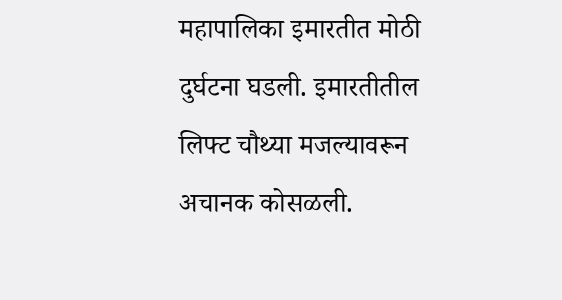महापालिका इमारतीत मोठी दुर्घटना घडली. इमारतीतील लिफ्ट चौथ्या मजल्यावरून अचानक कोसळली.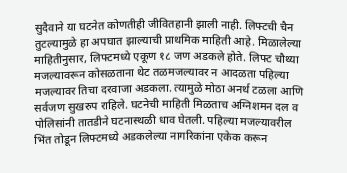सुदैवाने या घटनेत कोणतीही जीवितहानी झाली नाही. लिफ्टची चैन तुटल्यामुळे हा अपघात झाल्याची प्राथमिक माहिती आहे. मिळालेल्या माहितीनुसार, लिफ्टमध्ये एकूण १८ जण अडकले होते. लिफ्ट चौथ्या मजल्यावरून कोसळताना थेट तळमजल्यावर न आदळता पहिल्या मजल्यावर तिचा दरवाजा अडकला. त्यामुळे मोठा अनर्थ टळला आणि सर्वजण सुखरुप राहिले. घटनेची माहिती मिळताच अग्निशमन दल व पोलिसांनी तातडीने घटनास्थळी धाव घेतली. पहिल्या मजल्यावरील भिंत तोडून लिफ्टमध्ये अडकलेल्या नागरिकांना एकेक करून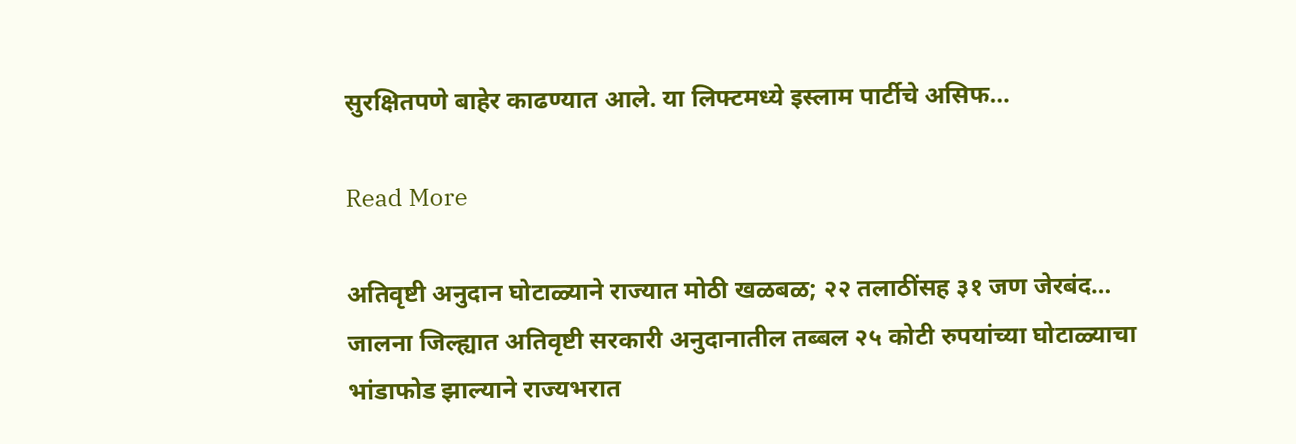सुरक्षितपणे बाहेर काढण्यात आले. या लिफ्टमध्ये इस्लाम पार्टीचे असिफ…

Read More

अतिवृष्टी अनुदान घोटाळ्याने राज्यात मोठी खळबळ; २२ तलाठींसह ३१ जण जेरबंद… जालना जिल्ह्यात अतिवृष्टी सरकारी अनुदानातील तब्बल २५ कोटी रुपयांच्या घोटाळ्याचा भांडाफोड झाल्याने राज्यभरात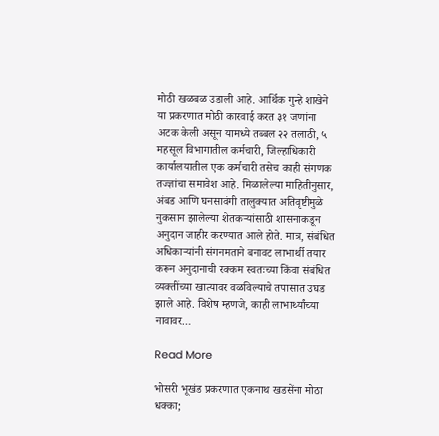मोठी खळबळ उडाली आहे. आर्थिक गुन्हे शाखेने या प्रकरणात मोठी कारवाई करत ३१ जणांना अटक केली असून यामध्ये तब्बल २२ तलाठी, ५ महसूल विभागातील कर्मचारी, जिल्हाधिकारी कार्यालयातील एक कर्मचारी तसेच काही संगणक तज्ज्ञांचा समावेश आहे. मिळालेल्या माहितीनुसार, अंबड आणि घनसावंगी तालुक्यात अतिवृष्टीमुळे नुकसान झालेल्या शेतकऱ्यांसाठी शासनाकडून अनुदान जाहीर करण्यात आले होते. मात्र, संबंधित अधिकाऱ्यांनी संगनमताने बनावट लाभार्थी तयार करून अनुदानाची रक्कम स्वतःच्या किंवा संबंधित व्यक्तींच्या खात्यावर वळविल्याचे तपासात उघड झाले आहे. विशेष म्हणजे, काही लाभार्थ्यांच्या नावावर…

Read More

भोसरी भूखंड प्रकरणात एकनाथ खडसेंना मोठा धक्का;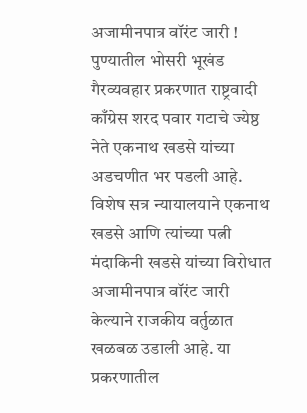अजामीनपात्र वॉरंट जारी ! पुण्यातील भोसरी भूखंड गैरव्यवहार प्रकरणात राष्ट्रवादी काँग्रेस शरद पवार गटाचे ज्येष्ठ नेते एकनाथ खडसे यांच्या अडचणीत भर पडली आहे. विशेष सत्र न्यायालयाने एकनाथ खडसे आणि त्यांच्या पत्नी मंदाकिनी खडसे यांच्या विरोधात अजामीनपात्र वॉरंट जारी केल्याने राजकीय वर्तुळात खळबळ उडाली आहे. या प्रकरणातील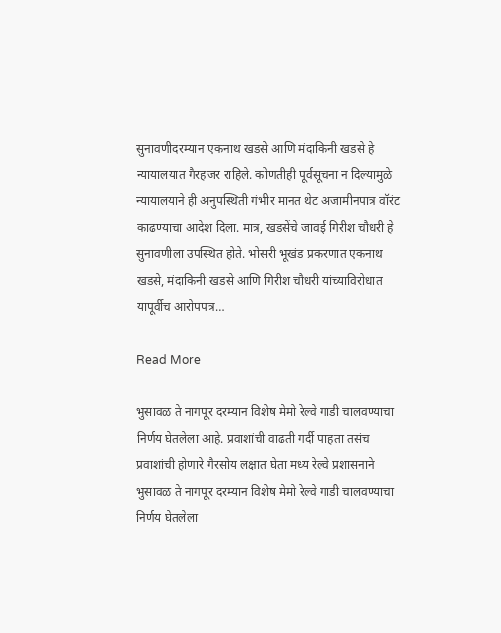सुनावणीदरम्यान एकनाथ खडसे आणि मंदाकिनी खडसे हे न्यायालयात गैरहजर राहिले. कोणतीही पूर्वसूचना न दिल्यामुळे न्यायालयाने ही अनुपस्थिती गंभीर मानत थेट अजामीनपात्र वॉरंट काढण्याचा आदेश दिला. मात्र, खडसेंचे जावई गिरीश चौधरी हे सुनावणीला उपस्थित होते. भोसरी भूखंड प्रकरणात एकनाथ खडसे, मंदाकिनी खडसे आणि गिरीश चौधरी यांच्याविरोधात यापूर्वीच आरोपपत्र…

Read More

भुसावळ ते नागपूर दरम्यान विशेष मेमो रेल्वे गाडी चालवण्याचा निर्णय घेतलेला आहे. प्रवाशांची वाढती गर्दी पाहता तसंच प्रवाशांची होणारे गैरसोय लक्षात घेता मध्य रेल्वे प्रशासनाने भुसावळ ते नागपूर दरम्यान विशेष मेमो रेल्वे गाडी चालवण्याचा निर्णय घेतलेला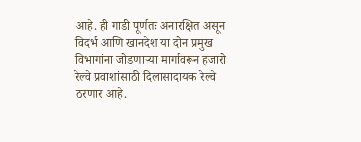आहे. ही गाडी पूर्णतः अनारक्षित असून विदर्भ आणि खानदेश या दोन प्रमुख विभागांना जोडणाऱ्या मार्गावरून हजारो रेल्वे प्रवाशांसाठी दिलासादायक रेल्वे ठरणार आहे.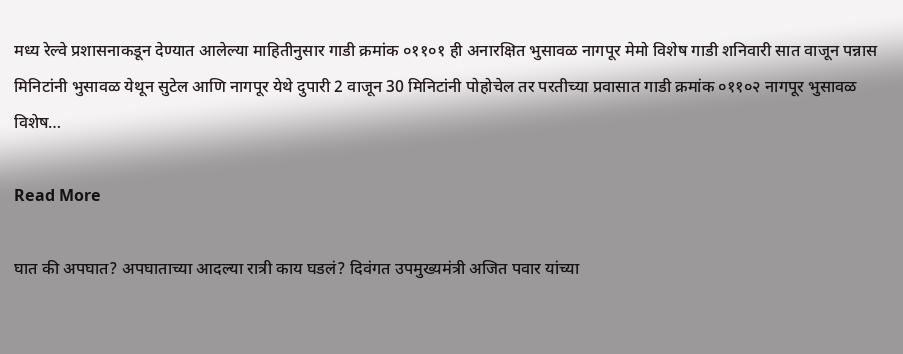मध्य रेल्वे प्रशासनाकडून देण्यात आलेल्या माहितीनुसार गाडी क्रमांक ०११०१ ही अनारक्षित भुसावळ नागपूर मेमो विशेष गाडी शनिवारी सात वाजून पन्नास मिनिटांनी भुसावळ येथून सुटेल आणि नागपूर येथे दुपारी 2 वाजून 30 मिनिटांनी पोहोचेल तर परतीच्या प्रवासात गाडी क्रमांक ०११०२ नागपूर भुसावळ विशेष…

Read More

घात की अपघात? अपघाताच्या आदल्या रात्री काय घडलं? दिवंगत उपमुख्यमंत्री अजित पवार यांच्या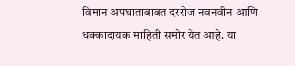विमान अपघाताबाबत दररोज नवनवीन आणि धक्कादायक माहिती समोर येत आहे. या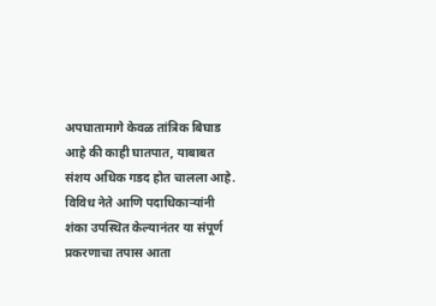अपघातामागे केवळ तांत्रिक बिघाड आहे की काही घातपात, याबाबत संशय अधिक गडद होत चालला आहे. विविध नेते आणि पदाधिकाऱ्यांनी शंका उपस्थित केल्यानंतर या संपूर्ण प्रकरणाचा तपास आता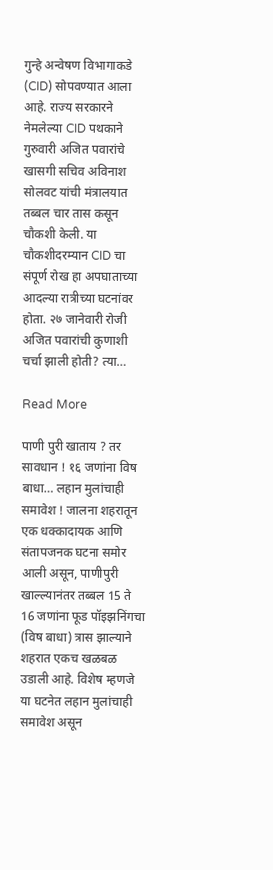गुन्हे अन्वेषण विभागाकडे (CID) सोपवण्यात आला आहे. राज्य सरकारने नेमलेल्या CID पथकाने गुरुवारी अजित पवारांचे खासगी सचिव अविनाश सोलवट यांची मंत्रालयात तब्बल चार तास कसून चौकशी केली. या चौकशीदरम्यान CID चा संपूर्ण रोख हा अपघाताच्या आदल्या रात्रीच्या घटनांवर होता. २७ जानेवारी रोजी अजित पवारांची कुणाशी चर्चा झाली होती? त्या…

Read More

पाणी पुरी खाताय ? तर सावधान ! १६ जणांना विष बाधा… लहान मुलांचाही समावेश ! जालना शहरातून एक धक्कादायक आणि संतापजनक घटना समोर आली असून, पाणीपुरी खाल्ल्यानंतर तब्बल 15 ते 16 जणांना फूड पॉइझनिंगचा (विष बाधा) त्रास झाल्याने शहरात एकच खळबळ उडाली आहे. विशेष म्हणजे या घटनेत लहान मुलांचाही समावेश असून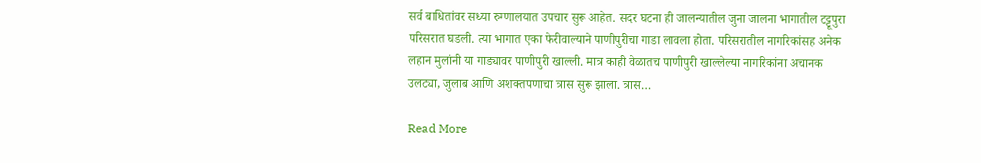सर्व बाधितांवर सध्या रुग्णालयात उपचार सुरू आहेत. सदर घटना ही जालन्यातील जुना जालना भागातील टट्टूपुरा परिसरात घडली. त्या भागात एका फेरीवाल्याने पाणीपुरीचा गाडा लावला होता. परिसरातील नागरिकांसह अनेक लहान मुलांनी या गाड्यावर पाणीपुरी खाल्ली. मात्र काही वेळातच पाणीपुरी खाल्लेल्या नागरिकांना अचानक उलट्या, जुलाब आणि अशक्तपणाचा त्रास सुरू झाला. त्रास…

Read More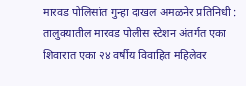मारवड पोलिसांत गुन्हा दाखल अमळनेर प्रतिनिधी : तालुक्यातील मारवड पोलीस स्टेशन अंतर्गत एका शिवारात एका २४ वर्षीय विवाहित महिलेवर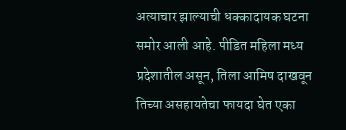अत्याचार झाल्याची धक्कादायक घटना समोर आली आहे. पीडित महिला मध्य प्रदेशातील असून, तिला आमिष दाखवून तिच्या असहायतेचा फायदा घेत एका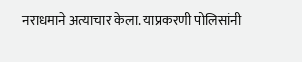नराधमाने अत्याचार केला. याप्रकरणी पोलिसांनी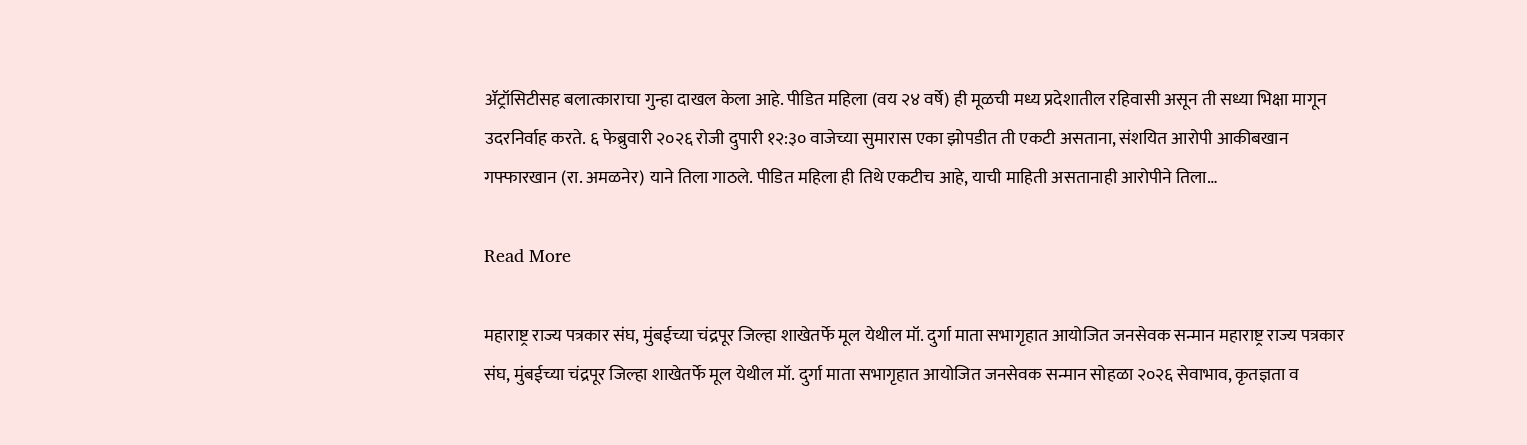ॲट्रॉसिटीसह बलात्काराचा गुन्हा दाखल केला आहे. पीडित महिला (वय २४ वर्षे) ही मूळची मध्य प्रदेशातील रहिवासी असून ती सध्या भिक्षा मागून उदरनिर्वाह करते. ६ फेब्रुवारी २०२६ रोजी दुपारी १२:३० वाजेच्या सुमारास एका झोपडीत ती एकटी असताना, संशयित आरोपी आकीबखान गफ्फारखान (रा. अमळनेर) याने तिला गाठले. पीडित महिला ही तिथे एकटीच आहे, याची माहिती असतानाही आरोपीने तिला…

Read More

महाराष्ट्र राज्य पत्रकार संघ, मुंबईच्या चंद्रपूर जिल्हा शाखेतर्फे मूल येथील मॉ. दुर्गा माता सभागृहात आयोजित जनसेवक सन्मान महाराष्ट्र राज्य पत्रकार संघ, मुंबईच्या चंद्रपूर जिल्हा शाखेतर्फे मूल येथील मॉ. दुर्गा माता सभागृहात आयोजित जनसेवक सन्मान सोहळा २०२६ सेवाभाव, कृतज्ञता व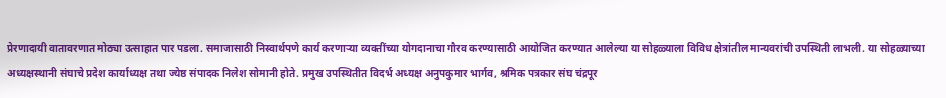प्रेरणादायी वातावरणात मोठ्या उत्साहात पार पडला. समाजासाठी निस्वार्थपणे कार्य करणाऱ्या व्यक्तींच्या योगदानाचा गौरव करण्यासाठी आयोजित करण्यात आलेल्या या सोहळ्याला विविध क्षेत्रांतील मान्यवरांची उपस्थिती लाभली. या सोहळ्याच्या अध्यक्षस्थानी संघाचे प्रदेश कार्याध्यक्ष तथा ज्येष्ठ संपादक निलेश सोमानी होते. प्रमुख उपस्थितीत विदर्भ अध्यक्ष अनुपकुमार भार्गव, श्रमिक पत्रकार संघ चंद्रपूर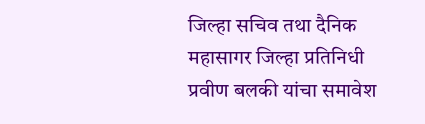जिल्हा सचिव तथा दैनिक महासागर जिल्हा प्रतिनिधी प्रवीण बलकी यांचा समावेश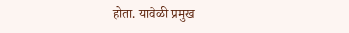होता. यावेळी प्रमुख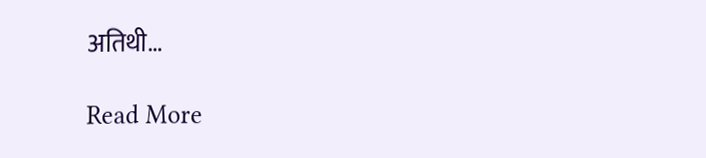अतिथी…

Read More